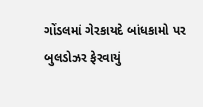ગોંડલમાં ગેરકાયદે બાંધકામો પર બુલડોઝર ફેરવાયું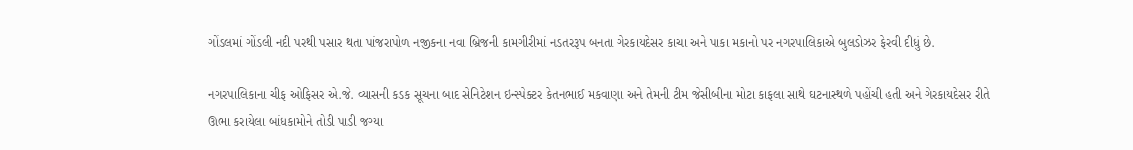ગોંડલમાં ગોંડલી નદી પરથી પસાર થતા પાંજરાપોળ નજીકના નવા બ્રિજની કામગીરીમાં નડતરરૂપ બનતા ગેરકાયદેસર કાચા અને પાકા મકાનો પર નગરપાલિકાએ બુલડોઝર ફેરવી દીધું છે.

નગરપાલિકાના ચીફ ઓફિસર એ.જે. વ્યાસની કડક સૂચના બાદ સેનિટેશન ઇન્સ્પેક્ટર કેતનભાઈ મકવાણા અને તેમની ટીમ જેસીબીના મોટા કાફલા સાથે ઘટનાસ્થળે પહોંચી હતી અને ગેરકાયદેસર રીતે ઊભા કરાયેલા બાંધકામોને તોડી પાડી જગ્યા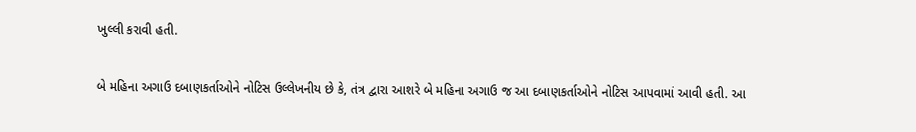ખુલ્લી કરાવી હતી.

બે મહિના અગાઉ દબાણકર્તાઓને નોટિસ ઉલ્લેખનીય છે કે, તંત્ર દ્વારા આશરે બે મહિના અગાઉ જ આ દબાણકર્તાઓને નોટિસ આપવામાં આવી હતી. આ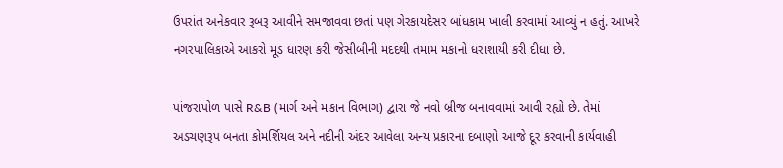ઉપરાંત અનેકવાર રૂબરૂ આવીને સમજાવવા છતાં પણ ગેરકાયદેસર બાંધકામ ખાલી કરવામાં આવ્યું ન હતું. આખરે નગરપાલિકાએ આકરો મૂડ ધારણ કરી જેસીબીની મદદથી તમામ મકાનો ધરાશાયી કરી દીધા છે.

પાંજરાપોળ પાસે R&B (માર્ગ અને મકાન વિભાગ) દ્વારા જે નવો બ્રીજ બનાવવામાં આવી રહ્યો છે. તેમાં અડચણરૂપ બનતા કોમર્શિયલ અને નદીની અંદર આવેલા અન્ય પ્રકારના દબાણો આજે દૂર કરવાની કાર્યવાહી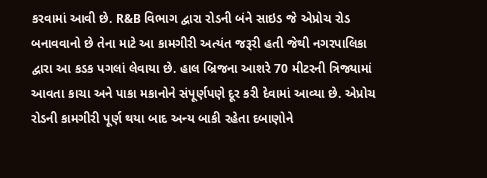કરવામાં આવી છે. R&B વિભાગ દ્વારા રોડની બંને સાઇડ જે એપ્રોચ રોડ બનાવવાનો છે તેના માટે આ કામગીરી અત્યંત જરૂરી હતી જેથી નગરપાલિકા દ્વારા આ કડક પગલાં લેવાયા છે. હાલ બ્રિજના આશરે 70 મીટરની ત્રિજ્યામાં આવતા કાચા અને પાકા મકાનોને સંપૂર્ણપણે દૂર કરી દેવામાં આવ્યા છે. એપ્રોચ રોડની કામગીરી પૂર્ણ થયા બાદ અન્ય બાકી રહેતા દબાણોને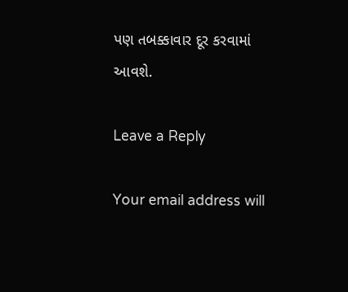પણ તબક્કાવાર દૂર કરવામાં આવશે.

Leave a Reply

Your email address will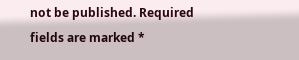not be published. Required fields are marked *